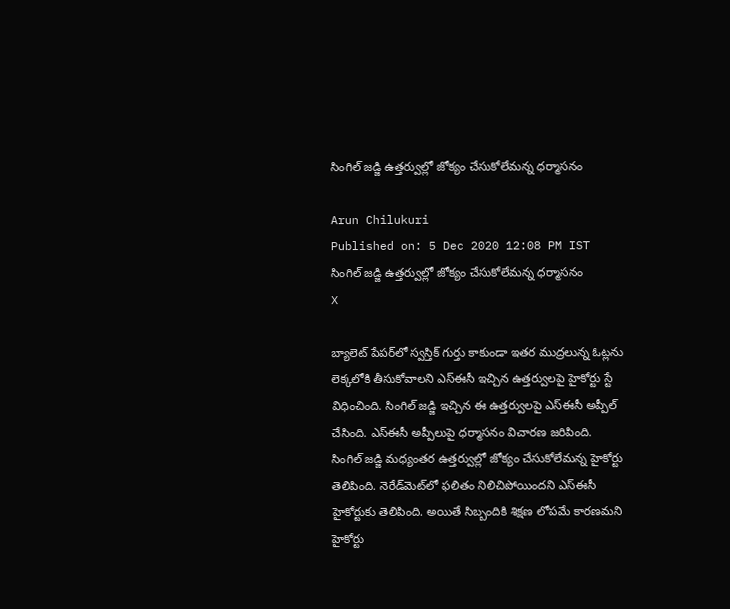సింగిల్‌ జడ్జి ఉత్తర్వుల్లో జోక్యం చేసుకోలేమన్న ధర్మాసనం

Arun Chilukuri
Published on: 5 Dec 2020 12:08 PM IST
సింగిల్‌ జడ్జి ఉత్తర్వుల్లో జోక్యం చేసుకోలేమన్న ధర్మాసనం
X

బ్యాలెట్‌ పేపర్‌లో స్వస్తిక్ గుర్తు కాకుండా ఇతర ముద్రలున్న ఓట్లను లెక్కలోకి తీసుకోవాలని ఎస్ఈసీ ఇచ్చిన ఉత్తర్వులపై హైకోర్టు స్టే విధించింది. సింగిల్ జడ్జి ఇచ్చిన ఈ ఉత్తర్వులపై ఎస్ఈసీ అప్పీల్ చేసింది. ఎస్‌ఈసీ అప్పీలుపై ధర్మాసనం విచారణ జరిపింది. సింగిల్ జడ్జి మధ్యంతర ఉత్తర్వుల్లో జోక్యం చేసుకోలేమన్న హైకోర్టు తెలిపింది. నెరేడ్‌మెట్‌లో ఫలితం నిలిచిపోయిందని ఎస్ఈసీ హైకోర్టుకు తెలిపింది. అయితే సిబ్బందికి శిక్షణ లోపమే కారణమని హైకోర్టు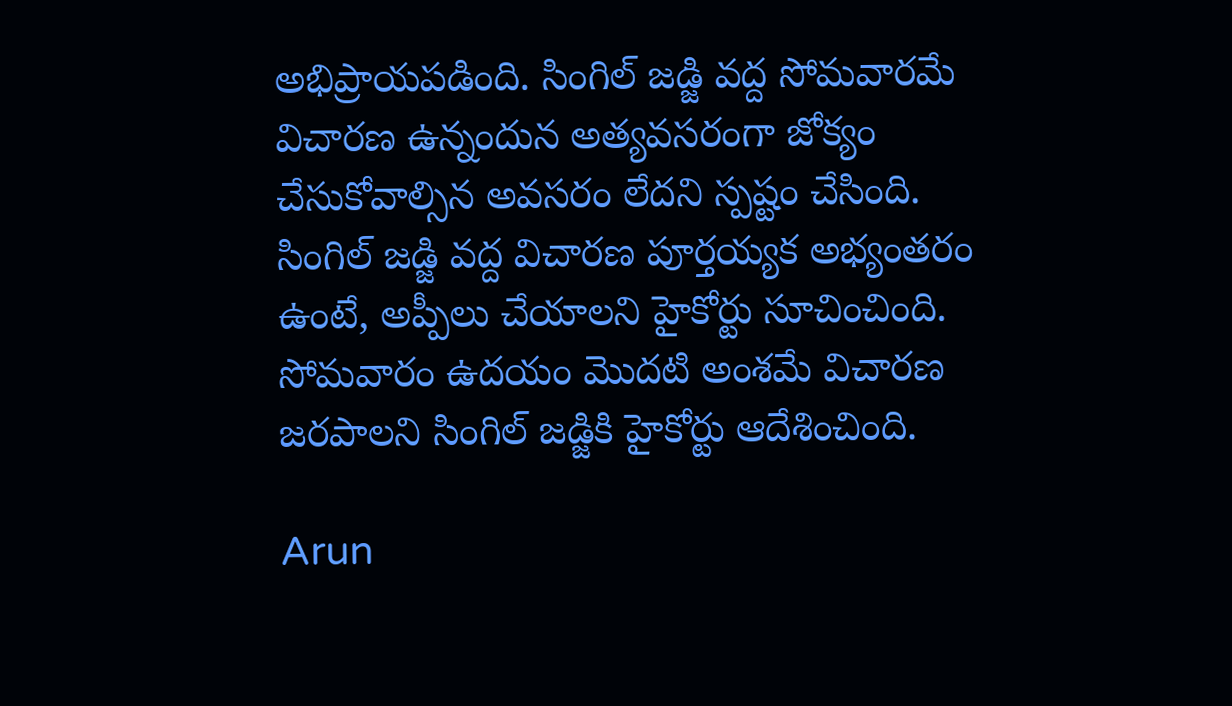అభిప్రాయపడింది. సింగిల్ జడ్జి వద్ద సోమవారమే విచారణ ఉన్నందున అత్యవసరంగా జోక్యం చేసుకోవాల్సిన అవసరం లేదని స్పష్టం చేసింది. సింగిల్ జడ్జి వద్ద విచారణ పూర్తయ్యక అభ్యంతరం ఉంటే, అప్పీలు చేయాలని హైకోర్టు సూచించింది. సోమవారం ఉదయం మొదటి అంశమే విచారణ జరపాలని సింగిల్ జడ్జికి హైకోర్టు ఆదేశించింది.

Arun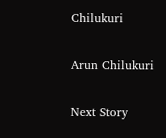Chilukuri

Arun Chilukuri

Next Story